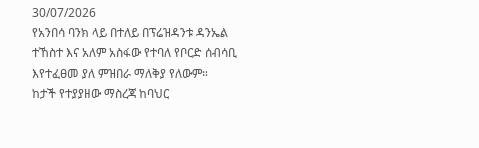30/07/2026
የአንበሳ ባንክ ላይ በተለይ በፕሬዝዳንቱ ዳንኤል ተኸስተ እና አለም አስፋው የተባለ የቦርድ ሰብሳቢ እየተፈፀመ ያለ ምዝበራ ማለቅያ የለውም።
ከታች የተያያዘው ማስረጃ ከባህር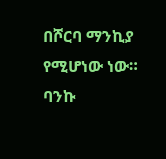በሾርባ ማንኪያ የሚሆነው ነው።
ባንኩ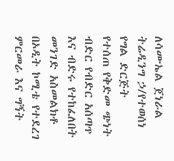ለሳሙኤል ጀነራል ትሬዲንግ ኃ/የተወሰነ የግል ድርጅት
የተሰጠ የቅድመ ጭነት ብድር የብድር አሰጣጥ እና ብድሩ የተከፈለበት መንገድ አስመልክቶ በኦዲት ኮሚቴ የተደረገ
ምርመራ እና ግኝት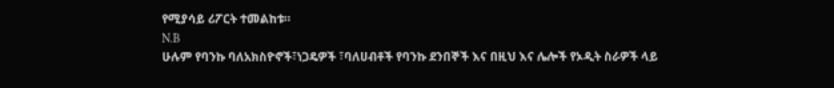የሚያሳይ ሪፖርት ተመልከቱ።
N.B
ሁሉም የባንኩ ባለአክስዮኖች፣ነጋዴዎች ፣ባለሀብቶች የባንኩ ደንበኞች እና በዚህ እና ሌሎች የኦዲት ስራዎች ላይ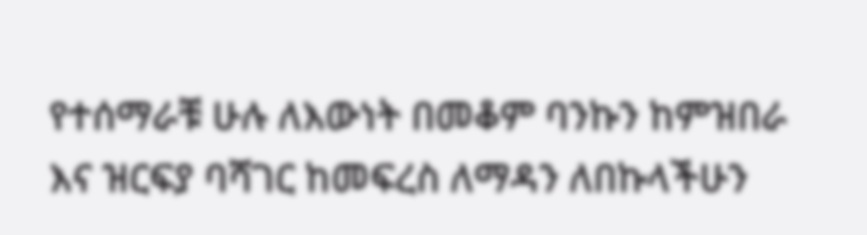የተሰማራቹ ሁሉ ለእውነት በመቆም ባንኩን ከምዝበራ እና ዝርፍያ ባሻገር ከመፍረስ ለማዳን ለበኩላችሁን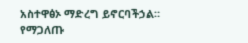አስተዋፅኦ ማድረግ ይኖርባችኃል።
የማጋለጡ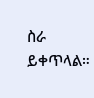ስራ ይቀጥላል።